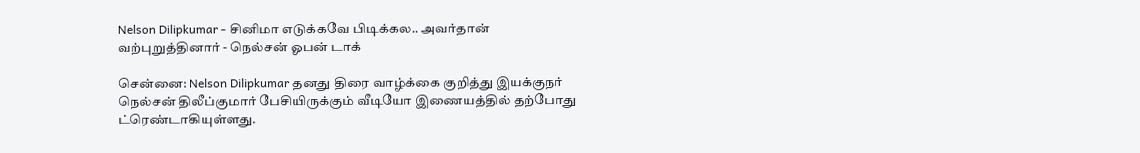Nelson Dilipkumar - சினிமா எடுக்கவே பிடிக்கல.. அவர்தான் வற்புறுத்தினார் - நெல்சன் ஓபன் டாக்

சென்னை: Nelson Dilipkumar தனது திரை வாழ்க்கை குறித்து இயக்குநர் நெல்சன் திலீப்குமார் பேசியிருக்கும் வீடியோ இணையத்தில் தற்போது ட்ரெண்டாகியுள்ளது.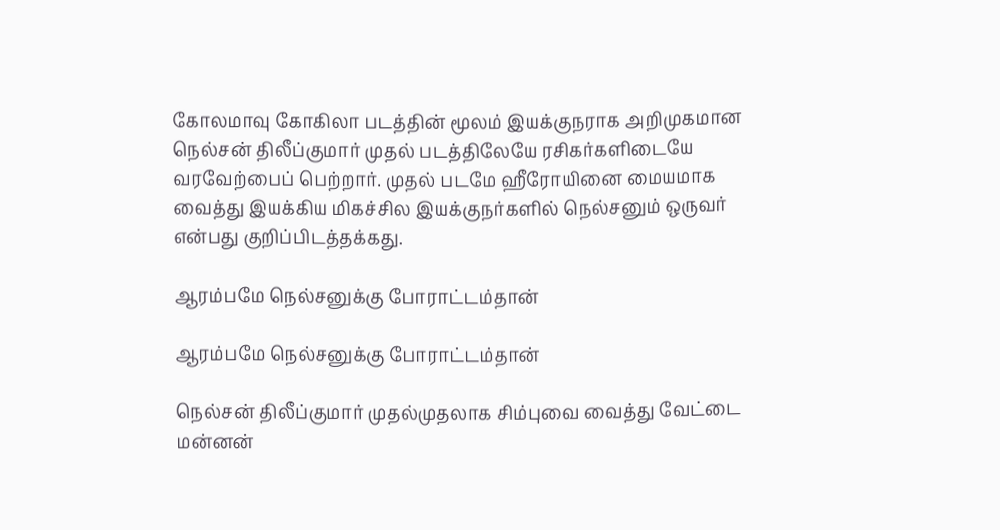கோலமாவு கோகிலா படத்தின் மூலம் இயக்குநராக அறிமுகமான நெல்சன் திலீப்குமார் முதல் படத்திலேயே ரசிகர்களிடையே வரவேற்பைப் பெற்றார். முதல் படமே ஹீரோயினை மையமாக வைத்து இயக்கிய மிகச்சில இயக்குநர்களில் நெல்சனும் ஒருவர் என்பது குறிப்பிடத்தக்கது.

ஆரம்பமே நெல்சனுக்கு போராட்டம்தான்

ஆரம்பமே நெல்சனுக்கு போராட்டம்தான்

நெல்சன் திலீப்குமார் முதல்முதலாக சிம்புவை வைத்து வேட்டை மன்னன்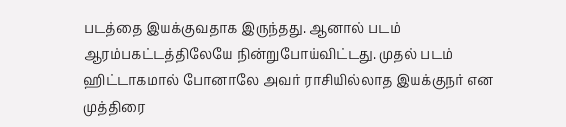படத்தை இயக்குவதாக இருந்தது. ஆனால் படம் ஆரம்பகட்டத்திலேயே நின்றுபோய்விட்டது. முதல் படம் ஹிட்டாகமால் போனாலே அவர் ராசியில்லாத இயக்குநர் என முத்திரை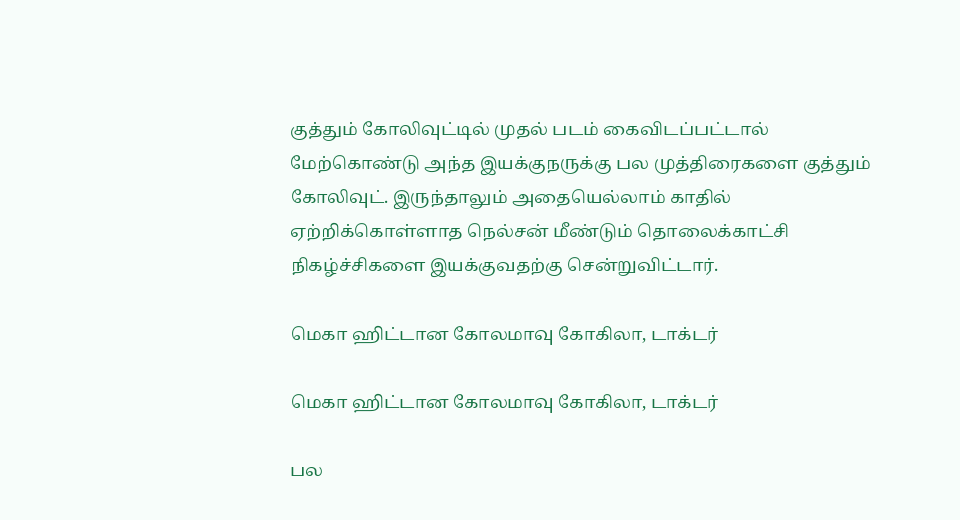குத்தும் கோலிவுட்டில் முதல் படம் கைவிடப்பட்டால் மேற்கொண்டு அந்த இயக்குநருக்கு பல முத்திரைகளை குத்தும் கோலிவுட். இருந்தாலும் அதையெல்லாம் காதில் ஏற்றிக்கொள்ளாத நெல்சன் மீண்டும் தொலைக்காட்சி நிகழ்ச்சிகளை இயக்குவதற்கு சென்றுவிட்டார்.

மெகா ஹிட்டான கோலமாவு கோகிலா, டாக்டர்

மெகா ஹிட்டான கோலமாவு கோகிலா, டாக்டர்

பல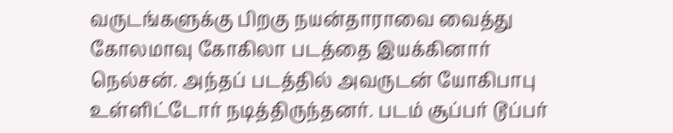வருடங்களுக்கு பிறகு நயன்தாராவை வைத்து கோலமாவு கோகிலா படத்தை இயக்கினார் நெல்சன். அந்தப் படத்தில் அவருடன் யோகிபாபு உள்ளிட்டோர் நடித்திருந்தனர். படம் சூப்பர் டூப்பர்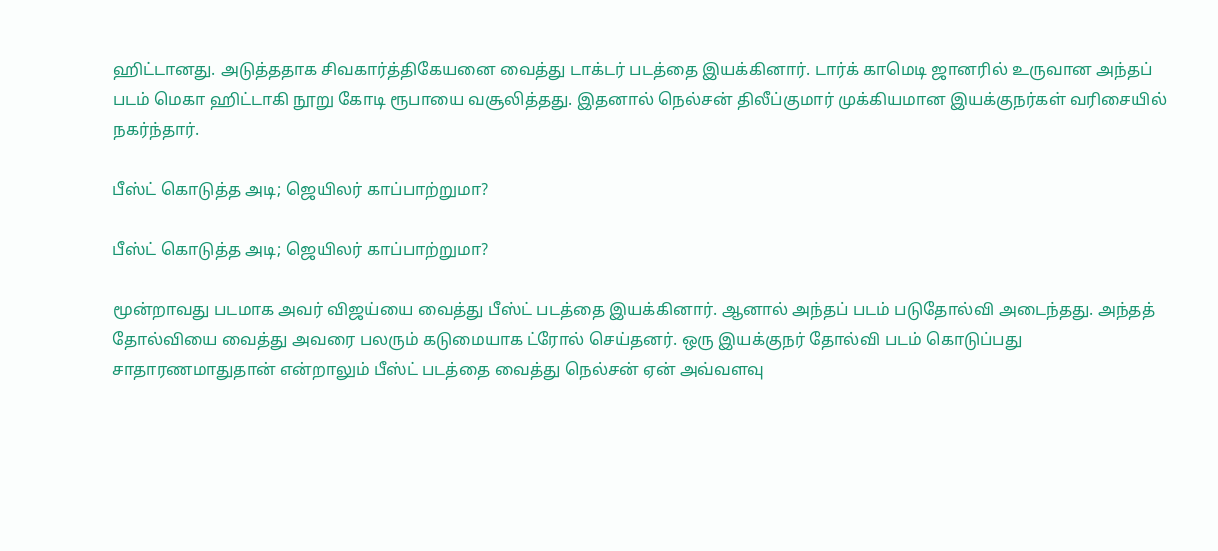ஹிட்டானது. அடுத்ததாக சிவகார்த்திகேயனை வைத்து டாக்டர் படத்தை இயக்கினார். டார்க் காமெடி ஜானரில் உருவான அந்தப் படம் மெகா ஹிட்டாகி நூறு கோடி ரூபாயை வசூலித்தது. இதனால் நெல்சன் திலீப்குமார் முக்கியமான இயக்குநர்கள் வரிசையில் நகர்ந்தார்.

பீஸ்ட் கொடுத்த அடி; ஜெயிலர் காப்பாற்றுமா?

பீஸ்ட் கொடுத்த அடி; ஜெயிலர் காப்பாற்றுமா?

மூன்றாவது படமாக அவர் விஜய்யை வைத்து பீஸ்ட் படத்தை இயக்கினார். ஆனால் அந்தப் படம் படுதோல்வி அடைந்தது. அந்தத் தோல்வியை வைத்து அவரை பலரும் கடுமையாக ட்ரோல் செய்தனர். ஒரு இயக்குநர் தோல்வி படம் கொடுப்பது சாதாரணமாதுதான் என்றாலும் பீஸ்ட் படத்தை வைத்து நெல்சன் ஏன் அவ்வளவு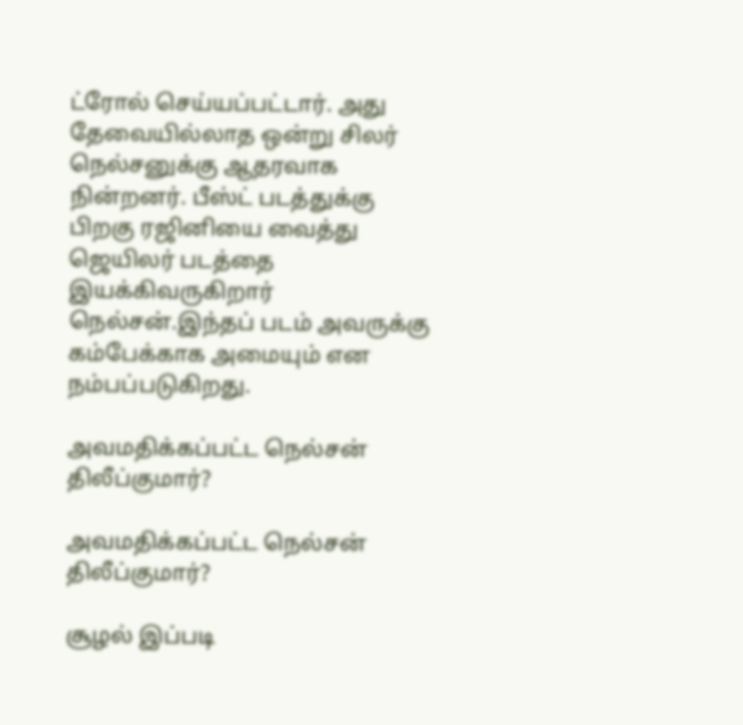ட்ரோல் செய்யப்பட்டார். அது தேவையில்லாத ஒன்று சிலர் நெல்சனுக்கு ஆதரவாக நின்றனர். பீஸ்ட் படத்துக்கு பிறகு ரஜினியை வைத்து ஜெயிலர் படத்தை இயக்கிவருகிறார் நெல்சன்.இந்தப் படம் அவருக்கு கம்பேக்காக அமையும் என நம்பப்படுகிறது.

அவமதிக்கப்பட்ட நெல்சன் திலீப்குமார்?

அவமதிக்கப்பட்ட நெல்சன் திலீப்குமார்?

சூழல் இப்படி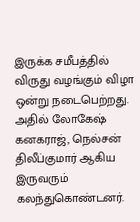இருக்க சமீபத்தில் விருது வழங்கும் விழா ஒன்று நடைபெற்றது. அதில் லோகேஷ் கனகராஜ், நெல்சன் திலீப்குமார் ஆகிய இருவரும் கலந்துகொண்டனர்.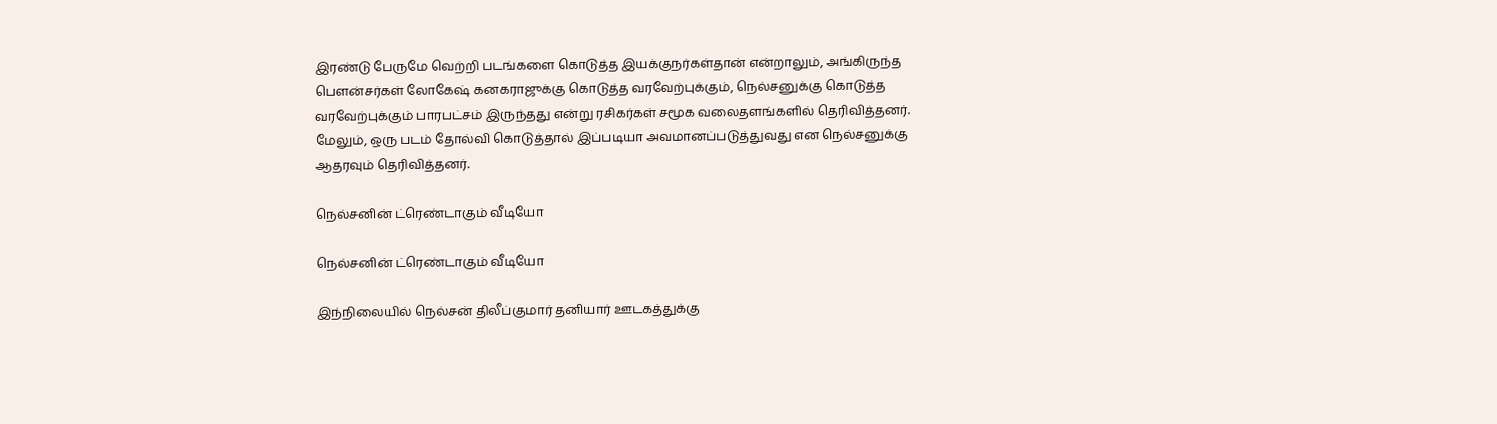இரண்டு பேருமே வெற்றி படங்களை கொடுத்த இயக்குநர்கள்தான் என்றாலும், அங்கிருந்த பௌன்சர்கள் லோகேஷ் கனகராஜுக்கு கொடுத்த வரவேற்புக்கும், நெல்சனுக்கு கொடுத்த வரவேற்புக்கும் பாரபட்சம் இருந்தது என்று ரசிகர்கள் சமூக வலைதளங்களில் தெரிவித்தனர். மேலும், ஒரு படம் தோல்வி கொடுத்தால் இப்படியா அவமானப்படுத்துவது என நெல்சனுக்கு ஆதரவும் தெரிவித்தனர்.

நெல்சனின் ட்ரெண்டாகும் வீடியோ

நெல்சனின் ட்ரெண்டாகும் வீடியோ

இந்நிலையில் நெல்சன் திலீப்குமார் தனியார் ஊடகத்துக்கு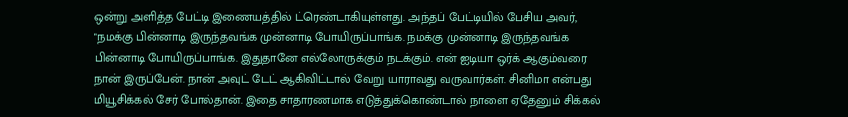ஒன்று அளித்த பேட்டி இணையத்தில் ட்ரெண்டாகியுள்ளது. அந்தப் பேட்டியில் பேசிய அவர், "நமக்கு பின்னாடி இருந்தவங்க முன்னாடி போயிருப்பாங்க. நமக்கு முன்னாடி இருந்தவங்க பின்னாடி போயிருப்பாங்க. இதுதானே எல்லோருக்கும் நடக்கும். என் ஐடியா ஒர்க் ஆகும்வரை நான் இருப்பேன். நான் அவுட் டேட் ஆகிவிட்டால் வேறு யாராவது வருவார்கள். சினிமா என்பது மியூசிக்கல் சேர் போல்தான். இதை சாதாரணமாக எடுத்துக்கொண்டால் நாளை ஏதேனும் சிக்கல்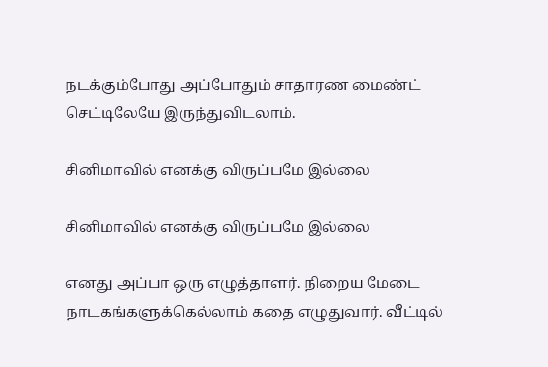நடக்கும்போது அப்போதும் சாதாரண மைண்ட் செட்டிலேயே இருந்துவிடலாம்.

சினிமாவில் எனக்கு விருப்பமே இல்லை

சினிமாவில் எனக்கு விருப்பமே இல்லை

எனது அப்பா ஒரு எழுத்தாளர். நிறைய மேடை நாடகங்களுக்கெல்லாம் கதை எழுதுவார். வீட்டில்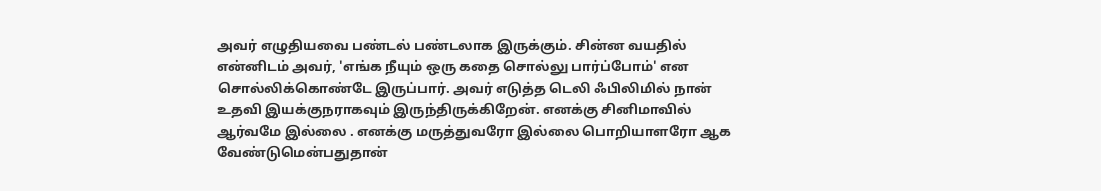அவர் எழுதியவை பண்டல் பண்டலாக இருக்கும். சின்ன வயதில் என்னிடம் அவர், 'எங்க நீயும் ஒரு கதை சொல்லு பார்ப்போம்' என சொல்லிக்கொண்டே இருப்பார். அவர் எடுத்த டெலி ஃபிலிமில் நான் உதவி இயக்குநராகவும் இருந்திருக்கிறேன். எனக்கு சினிமாவில் ஆர்வமே இல்லை . எனக்கு மருத்துவரோ இல்லை பொறியாளரோ ஆக வேண்டுமென்பதுதான்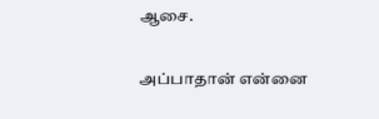ஆசை.

அப்பாதான் என்னை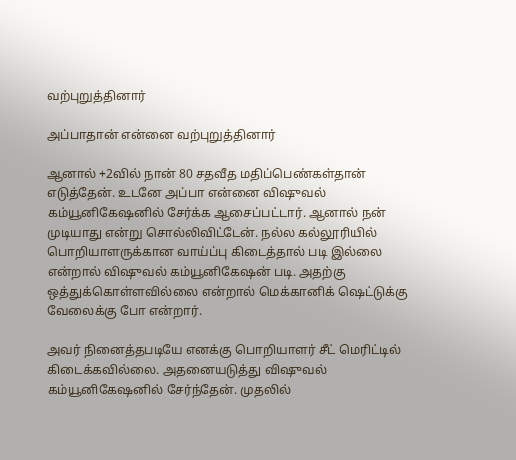வற்புறுத்தினார்

அப்பாதான் என்னை வற்புறுத்தினார்

ஆனால் +2வில் நான் 80 சதவீத மதிப்பெண்கள்தான் எடுத்தேன். உடனே அப்பா என்னை விஷுவல் கம்யூனிகேஷனில் சேர்க்க ஆசைப்பட்டார். ஆனால் நன் முடியாது என்று சொல்லிவிட்டேன். நல்ல கல்லூரியில் பொறியாளருக்கான வாய்ப்பு கிடைத்தால் படி இல்லை என்றால் விஷுவல் கம்யூனிகேஷன் படி. அதற்கு ஒத்துக்கொள்ளவில்லை என்றால் மெக்கானிக் ஷெட்டுக்கு வேலைக்கு போ என்றார்.

அவர் நினைத்தபடியே எனக்கு பொறியாளர் சீட் மெரிட்டில் கிடைக்கவில்லை. அதனையடுத்து விஷுவல் கம்யூனிகேஷனில் சேர்ந்தேன். முதலில்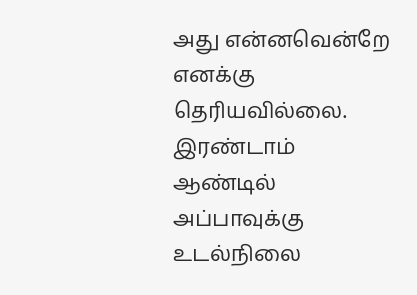அது என்னவென்றே எனக்கு தெரியவில்லை. இரண்டாம் ஆண்டில் அப்பாவுக்கு உடல்நிலை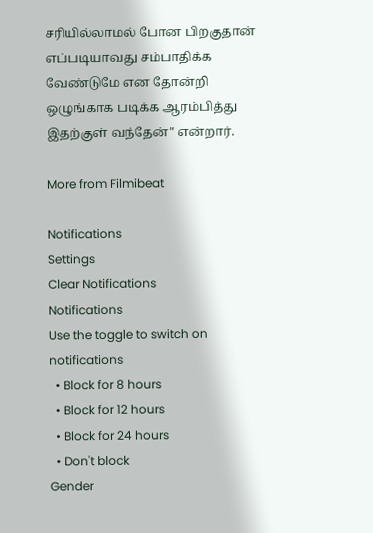சரியில்லாமல் போன பிறகுதான் எப்படியாவது சம்பாதிக்க வேண்டுமே என தோன்றி ஒழுங்காக படிக்க ஆரம்பித்து இதற்குள் வந்தேன்" என்றார்.

More from Filmibeat

Notifications
Settings
Clear Notifications
Notifications
Use the toggle to switch on notifications
  • Block for 8 hours
  • Block for 12 hours
  • Block for 24 hours
  • Don't block
Gender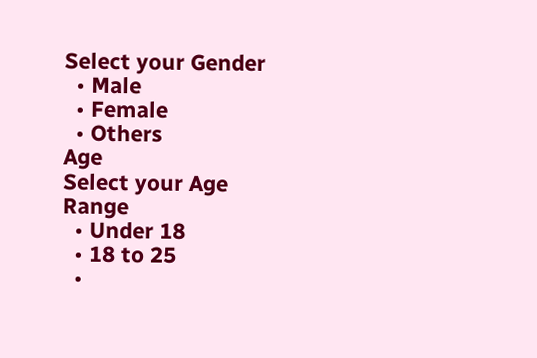Select your Gender
  • Male
  • Female
  • Others
Age
Select your Age Range
  • Under 18
  • 18 to 25
  •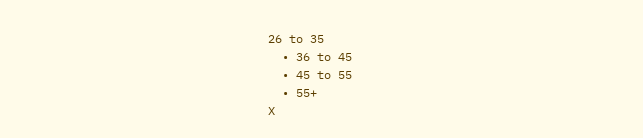26 to 35
  • 36 to 45
  • 45 to 55
  • 55+
X